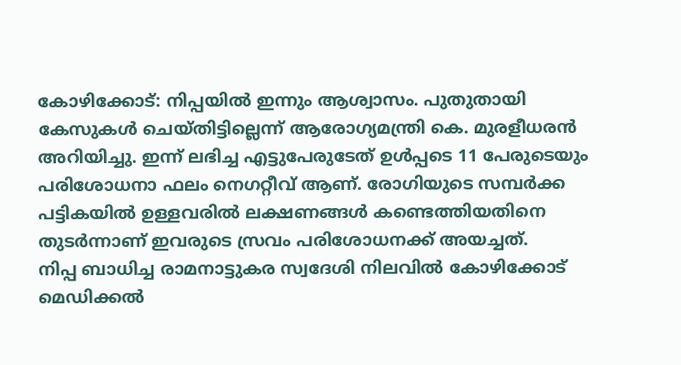കോഴിക്കോട്: നിപ്പയിൽ ഇന്നും ആശ്വാസം. പുതുതായി കേസുകൾ ചെയ്തിട്ടില്ലെന്ന് ആരോഗ്യമന്ത്രി കെ. മുരളീധരൻ അറിയിച്ചു. ഇന്ന് ലഭിച്ച എട്ടുപേരുടേത് ഉൾപ്പടെ 11 പേരുടെയും പരിശോധനാ ഫലം നെഗറ്റീവ് ആണ്. രോഗിയുടെ സമ്പർക്ക പട്ടികയിൽ ഉള്ളവരിൽ ലക്ഷണങ്ങൾ കണ്ടെത്തിയതിനെ തുടർന്നാണ് ഇവരുടെ സ്രവം പരിശോധനക്ക് അയച്ചത്.
നിപ്പ ബാധിച്ച രാമനാട്ടുകര സ്വദേശി നിലവിൽ കോഴിക്കോട് മെഡിക്കൽ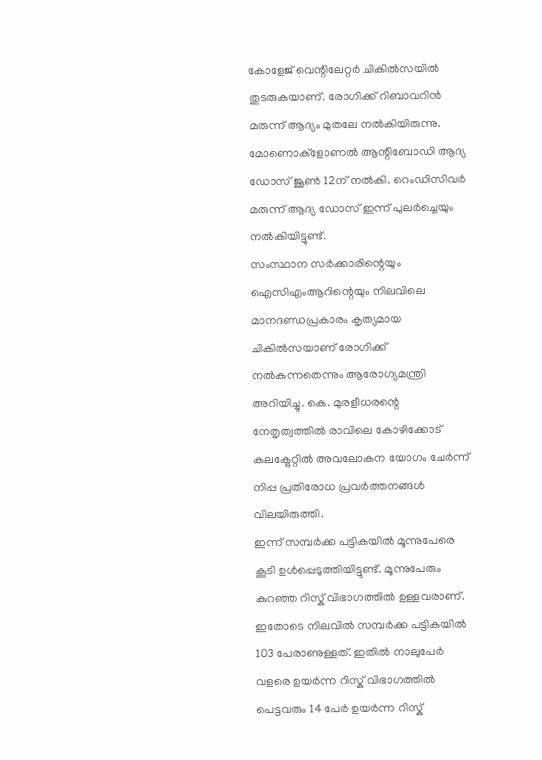കോളേജ് വെന്റിലേറ്റർ ചികിൽസയിൽ തുടരുകയാണ്. രോഗിക്ക് റിബാവറിൻ മരുന്ന് ആദ്യം മുതലേ നൽകിയിരുന്നു. മോണൊക്ളോണൽ ആന്റിബോഡി ആദ്യ ഡോസ് ജൂൺ 12ന് നൽകി. റെംഡിസിവർ മരുന്ന് ആദ്യ ഡോസ് ഇന്ന് പുലർച്ചെയും നൽകിയിട്ടുണ്ട്.
സംസ്ഥാന സർക്കാരിന്റെയും ഐസിഎംആറിന്റെയും നിലവിലെ മാനദണ്ഡപ്രകാരം കൃത്യമായ ചികിൽസയാണ് രോഗിക്ക് നൽകുന്നതെന്നും ആരോഗ്യമന്ത്രി അറിയിച്ചു. കെ. മുരളീധരന്റെ നേതൃത്വത്തിൽ രാവിലെ കോഴിക്കോട് കലക്ട്രേറ്റിൽ അവലോകന യോഗം ചേർന്ന് നിപ്പ പ്രതിരോധ പ്രവർത്തനങ്ങൾ വിലയിരുത്തി.
ഇന്ന് സമ്പർക്ക പട്ടികയിൽ മൂന്നുപേരെ കൂടി ഉൾപ്പെടുത്തിയിട്ടുണ്ട്. മൂന്നുപേരും കുറഞ്ഞ റിസ്ക് വിഭാഗത്തിൽ ഉള്ളവരാണ്. ഇതോടെ നിലവിൽ സമ്പർക്ക പട്ടികയിൽ 103 പേരാണുള്ളത്. ഇതിൽ നാലുപേർ വളരെ ഉയർന്ന റിസ്ക് വിഭാഗത്തിൽ പെട്ടവരും 14 പേർ ഉയർന്ന റിസ്ക്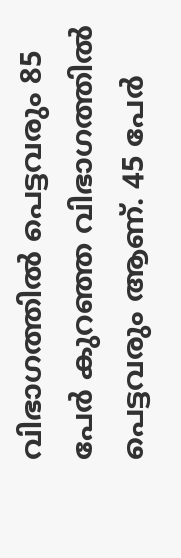വിഭാഗത്തിൽ പെട്ടവരും 85 പേർ കുറഞ്ഞ വിഭാഗത്തിൽ പെട്ടവരും ആണ്. 45 പേർ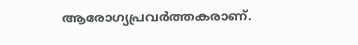ആരോഗ്യപ്രവർത്തകരാണ്.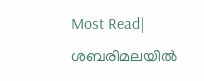Most Read| ശബരിമലയിൽ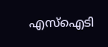എസ്ഐടി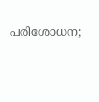പരിശോധന;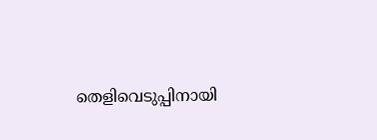തെളിവെടുപ്പിനായി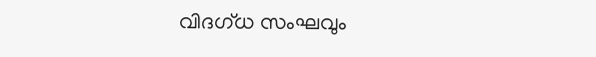വിദഗ്ധ സംഘവും